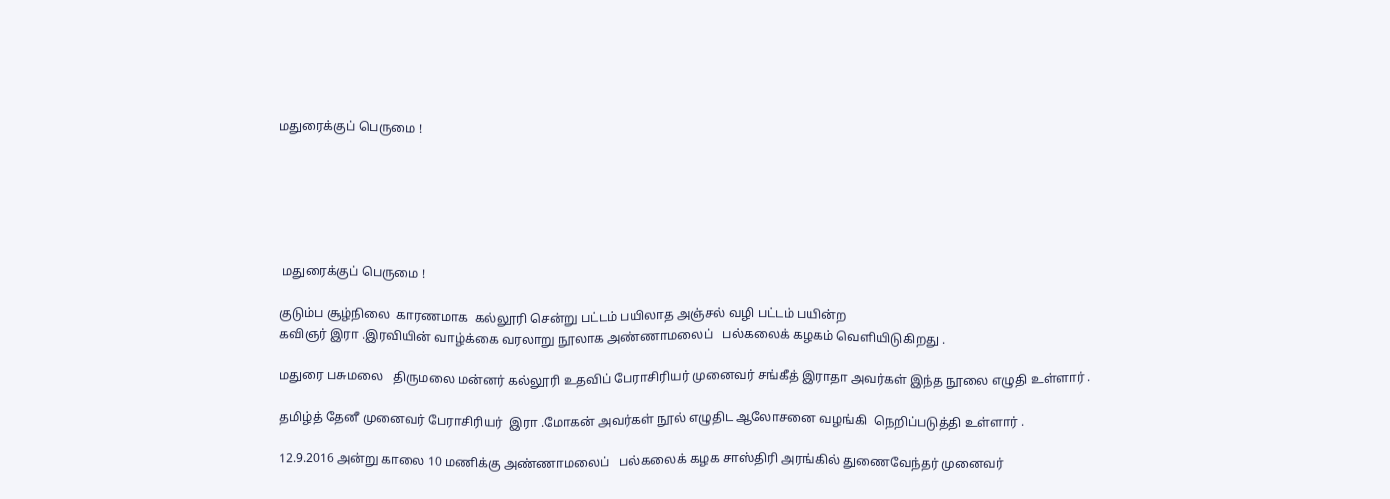மதுரைக்குப் பெருமை !






 மதுரைக்குப் பெருமை !

குடும்ப சூழ்நிலை  காரணமாக  கல்லூரி சென்று பட்டம் பயிலாத அஞ்சல் வழி பட்டம் பயின்ற
கவிஞர் இரா .இரவியின் வாழ்க்கை வரலாறு நூலாக அண்ணாமலைப்   பல்கலைக் கழகம் வெளியிடுகிறது .

மதுரை பசுமலை   திருமலை மன்னர் கல்லூரி உதவிப் பேராசிரியர் முனைவர் சங்கீத் இராதா அவர்கள் இந்த நூலை எழுதி உள்ளார் .

தமிழ்த் தேனீ முனைவர் பேராசிரியர்  இரா .மோகன் அவர்கள் நூல் எழுதிட ஆலோசனை வழங்கி  நெறிப்படுத்தி உள்ளார் .

12.9.2016 அன்று காலை 10 மணிக்கு அண்ணாமலைப்   பல்கலைக் கழக சாஸ்திரி அரங்கில் துணைவேந்தர் முனைவர்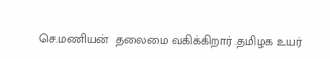செ.மணியன்  தலைமை வகிக்கிறார் .தமிழக உயர்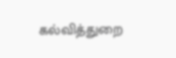கல்வித்துறை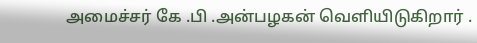அமைச்சர் கே .பி .அன்பழகன் வெளியிடுகிறார் .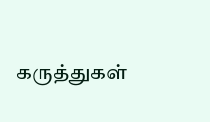கருத்துகள்